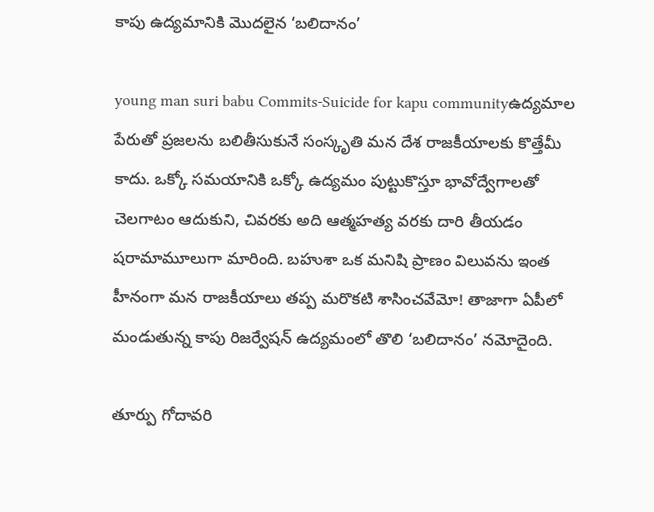కాపు ఉద్యమానికి మొదలైన ‘బలిదానం’

young man suri babu Commits-Suicide for kapu communityఉద్యమాల పేరుతో ప్రజలను బలితీసుకునే సంస్కృతి మన దేశ రాజకీయాలకు కొత్తేమీ కాదు. ఒక్కో సమయానికి ఒక్కో ఉద్యమం పుట్టుకొస్తూ భావోద్వేగాలతో చెలగాటం ఆదుకుని, చివరకు అది ఆత్మహత్య వరకు దారి తీయడం షరామామూలుగా మారింది. బహుశా ఒక మనిషి ప్రాణం విలువను ఇంత హీనంగా మన రాజకీయాలు తప్ప మరొకటి శాసించవేమో! తాజాగా ఏపీలో మండుతున్న కాపు రిజర్వేషన్ ఉద్యమంలో తొలి ‘బలిదానం’ నమోదైంది.

తూర్పు గోదావరి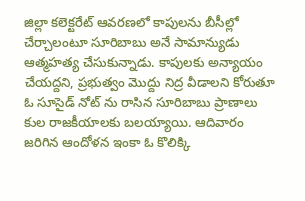జిల్లా కలెక్టరేట్ ఆవరణలో కాపులను బీసీల్లో చేర్చాలంటూ సూరిబాబు అనే సామాన్యుడు ఆత్మహత్య చేసుకున్నాడు. కాపులకు అన్యాయం చేయద్దని, ప్రభుత్వం మొద్దు నిద్ర వీడాలని కోరుతూ ఓ సూసైడ్ నోట్ ను రాసిన సూరిబాబు ప్రాణాలు కుల రాజకీయాలకు బలయ్యాయి. ఆదివారం జరిగిన ఆందోళన ఇంకా ఓ కొలిక్కి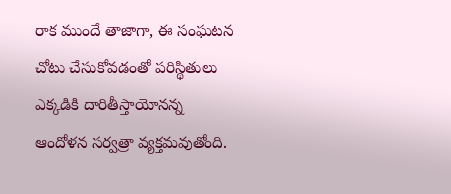రాక ముందే తాజాగా, ఈ సంఘటన చోటు చేసుకోవడంతో పరిస్థితులు ఎక్కడికి దారితీస్తాయోనన్న ఆందోళన సర్వత్రా వ్యక్తమవుతోంది.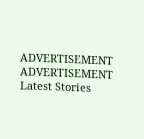ADVERTISEMENT
ADVERTISEMENT
Latest Stories